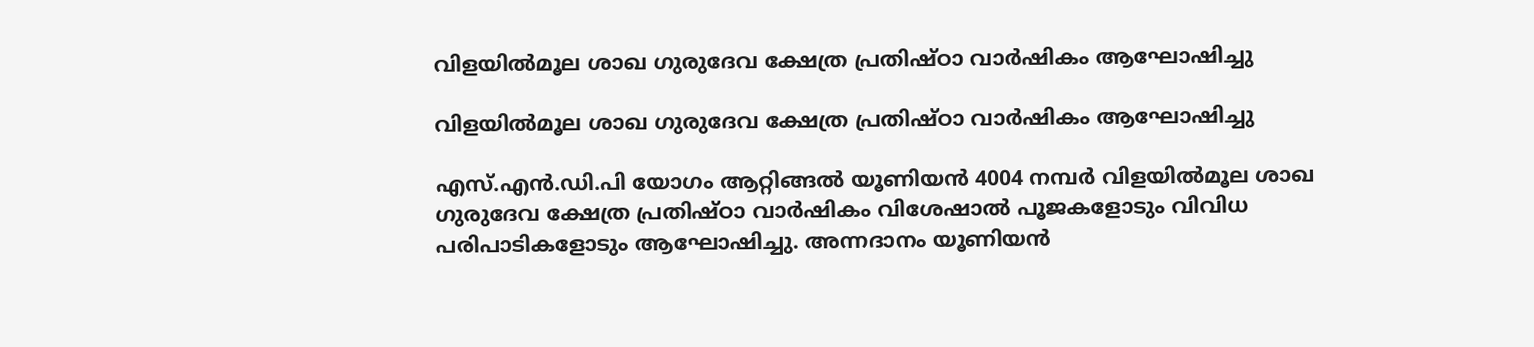വിളയിൽമൂല ശാഖ ഗുരുദേവ ക്ഷേത്ര പ്രതിഷ്ഠാ വാർഷികം ആഘോഷിച്ചു

വിളയിൽമൂല ശാഖ ഗുരുദേവ ക്ഷേത്ര പ്രതിഷ്ഠാ വാർഷികം ആഘോഷിച്ചു

എസ്.എൻ.ഡി.പി യോഗം ആറ്റിങ്ങൽ യൂണിയൻ 4004 നമ്പർ വിളയിൽമൂല ശാഖ ഗുരുദേവ ക്ഷേത്ര പ്രതിഷ്ഠാ വാർഷികം വിശേഷാൽ പൂജകളോടും വിവിധ പരിപാടികളോടും ആഘോഷിച്ചു. അന്നദാനം യൂണിയൻ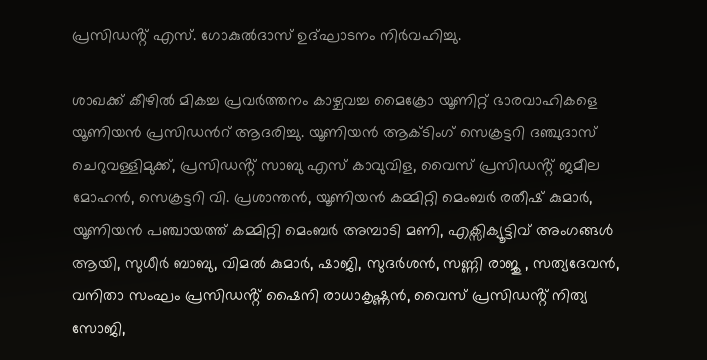പ്രസിഡൻ്റ് എസ്. ഗോകുൽദാസ് ഉദ്ഘാടനം നിർവഹിച്ചു.

ശാഖക്ക് കീഴിൽ മികച്ച പ്രവർത്തനം കാഴ്ചവച്ച മൈക്രോ യൂണിറ്റ് ഭാരവാഹികളെ യൂണിയന്‍ പ്രസിഡന്‍റ് ആദരിച്ചു. യൂണിയൻ ആക്ടിംഗ് സെക്രട്ടറി ദഞ്ചുദാസ് ചെറുവള്ളിമുക്ക്, പ്രസിഡൻ്റ് സാബു എസ് കാവുവിള, വൈസ് പ്രസിഡൻ്റ് ജമീല മോഹൻ, സെക്രട്ടറി വി. പ്രശാന്തൻ, യൂണിയൻ കമ്മിറ്റി മെംബർ രതീഷ് കുമാർ, യൂണിയൻ പഞ്ചായത്ത് കമ്മിറ്റി മെംബർ അമ്പാടി മണി, എക്സിക്യൂട്ടിവ് അംഗങ്ങൾ ആയി, സുധീർ ബാബു, വിമൽ കുമാർ, ഷാജി, സുദർശൻ, സണ്ണി രാജു , സത്യദേവൻ, വനിതാ സംഘം പ്രസിഡൻ്റ് ഷൈനി രാധാകൃഷ്ണൻ, വൈസ് പ്രസിഡൻ്റ് നിത്യ സോജി,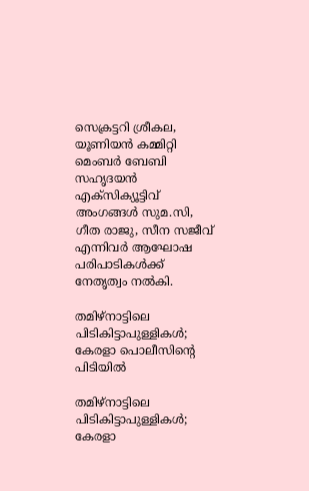സെക്രട്ടറി ശ്രീകല, യൂണിയൻ കമ്മിറ്റി മെംബർ ബേബി സഹൃദയൻ എക്സിക്യൂട്ടിവ് അംഗങ്ങൾ സുമ.സി, ഗീത രാജു, സീന സജീവ് എന്നിവർ ആഘോഷ പരിപാടികൾക്ക് നേതൃത്വം നൽകി.

തമിഴ്നാട്ടിലെ പിടികിട്ടാപുള്ളികൾ; കേരളാ പൊലീസിന്റെ പിടിയി‌ൽ

തമിഴ്നാട്ടിലെ പിടികിട്ടാപുള്ളികൾ; കേരളാ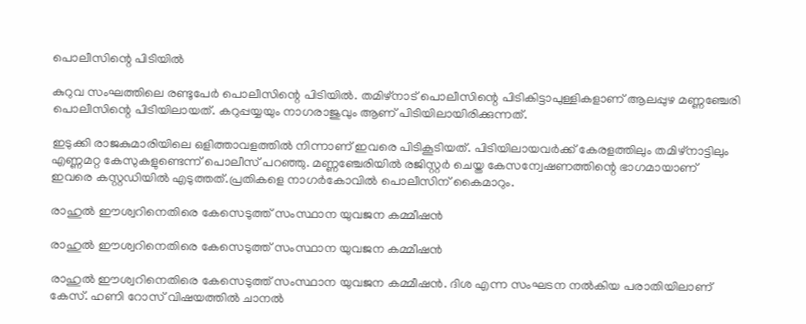പൊലീസിന്റെ പിടിയി‌ൽ

കുറുവ സംഘത്തിലെ രണ്ടുപേർ പൊലീസിന്റെ പിടിയിൽ. തമിഴ്നാട് പൊലീസിന്റെ പിടികിട്ടാപുള്ളികളാണ് ആലപ്പുഴ മണ്ണഞ്ചേരി പൊലീസിന്റെ പിടിയി‌ലായത്. കറുപ്പയ്യയും നാഗരാജുവും ആണ് പിടിയിലായിരിക്കുന്നത്.

ഇടുക്കി രാജകുമാരിയിലെ ഒളിത്താവളത്തിൽ നിന്നാണ് ഇവരെ പിടികൂടിയത്. പിടിയിലായവർക്ക് കേരളത്തിലും തമിഴ്നാട്ടിലും എണ്ണമറ്റ കേസുകളുണ്ടെന്ന് പൊലീസ് പറഞ്ഞു. മണ്ണഞ്ചേരിയിൽ രജിസ്റ്റർ ചെയ്ത കേസന്വേഷണത്തിന്റെ ഭാഗമായാണ് ഇവരെ കസ്റ്റഡിയിൽ എടുത്തത്.പ്രതികളെ നാഗർകോവിൽ പൊലീസിന് കൈമാറും.

രാഹുൽ ഈശ്വറിനെതിരെ കേസെടുത്ത് സംസ്ഥാന യുവജന കമ്മീഷൻ

രാഹുൽ ഈശ്വറിനെതിരെ കേസെടുത്ത് സംസ്ഥാന യുവജന കമ്മീഷൻ

രാഹുൽ ഈശ്വറിനെതിരെ കേസെടുത്ത് സംസ്ഥാന യുവജന കമ്മീഷൻ. ദിശ എന്ന സംഘടന നൽകിയ പരാതിയിലാണ് കേസ്. ഹണി റോസ് വിഷയത്തിൽ ചാനൽ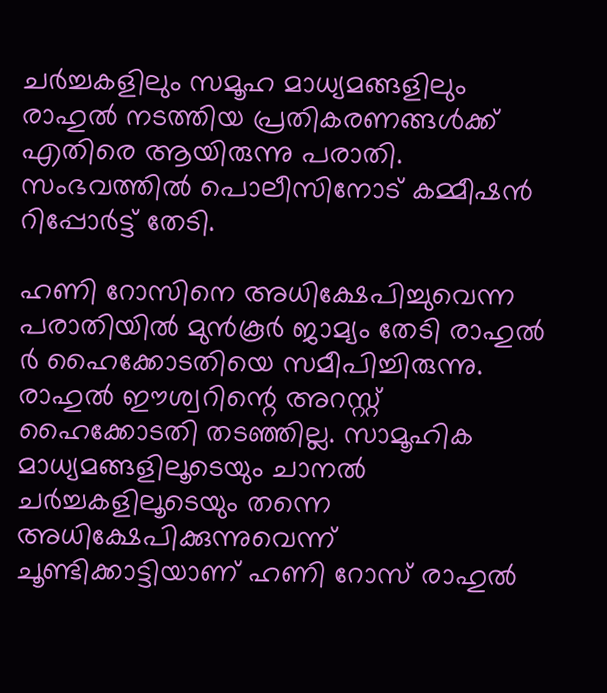ചർച്ചകളിലും സമൂഹ മാധ്യമങ്ങളിലും രാഹുൽ നടത്തിയ പ്രതികരണങ്ങൾക്ക് എതിരെ ആയിരുന്നു പരാതി. സംഭവത്തിൽ പൊലീസിനോട് കമ്മീഷൻ റിപ്പോർട്ട് തേടി.

ഹണി റോസിനെ അധിക്ഷേപിച്ചുവെന്ന പരാതിയില്‍ മുന്‍കൂര്‍ ജാമ്യം തേടി രാഹുല്‍ ർ ഹൈക്കോടതിയെ സമീപിച്ചിരുന്നു. രാഹുല്‍ ഈശ്വറിന്റെ അറസ്റ്റ് ഹൈക്കോടതി തടഞ്ഞില്ല. സാമൂഹിക മാധ്യമങ്ങളിലൂടെയും ചാനല്‍ ചര്‍ച്ചകളിലൂടെയും തന്നെ അധിക്ഷേപിക്കുന്നുവെന്ന് ചൂണ്ടിക്കാട്ടിയാണ് ഹണി റോസ് രാഹുല്‍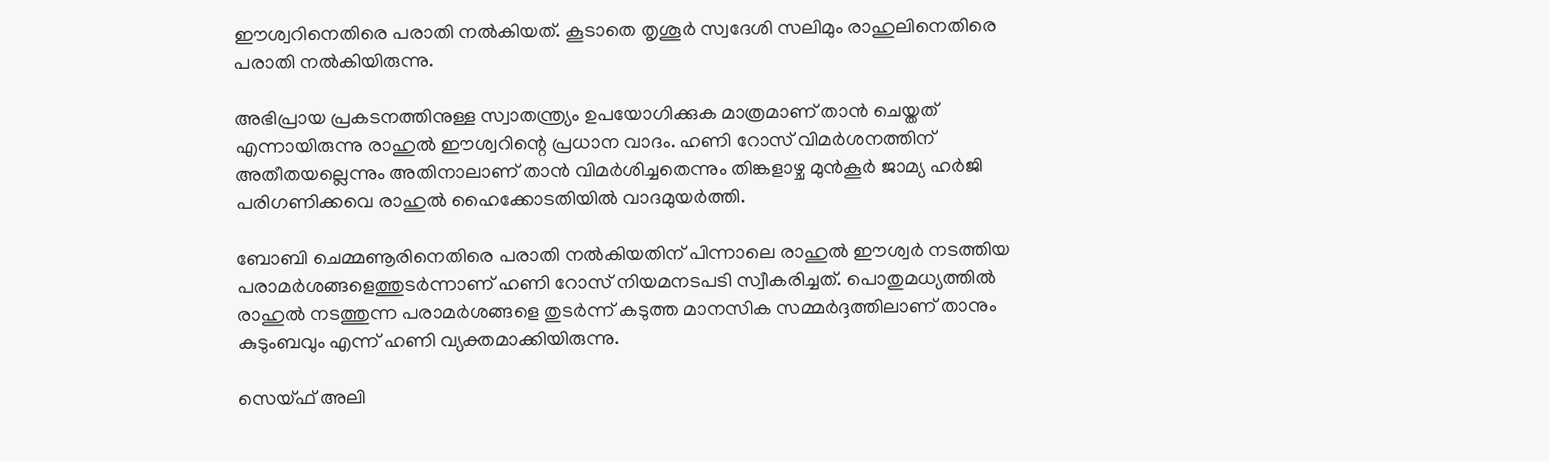ഈശ്വറിനെതിരെ പരാതി നല്‍കിയത്. കൂടാതെ തൃശൂര്‍ സ്വദേശി സലിമും രാഹുലിനെതിരെ പരാതി നല്‍കിയിരുന്നു.

അഭിപ്രായ പ്രകടനത്തിനുള്ള സ്വാതന്ത്ര്യം ഉപയോഗിക്കുക മാത്രമാണ് താന്‍ ചെയ്തത് എന്നായിരുന്നു രാഹുല്‍ ഈശ്വറിന്റെ പ്രധാന വാദം. ഹണി റോസ് വിമര്‍ശനത്തിന് അതീതയല്ലെന്നും അതിനാലാണ് താന്‍ വിമര്‍ശിച്ചതെന്നും തിങ്കളാഴ്ച മുന്‍കൂര്‍ ജാമ്യ ഹര്‍ജി പരിഗണിക്കവെ രാഹുല്‍ ഹൈക്കോടതിയില്‍ വാദമുയര്‍ത്തി.

ബോബി ചെമ്മണൂരിനെതിരെ പരാതി നൽകിയതിന് പിന്നാലെ രാഹുൽ ഈശ്വർ നടത്തിയ പരാമർശങ്ങളെത്തുടർന്നാണ് ഹണി റോസ് നിയമനടപടി സ്വീകരിച്ചത്. പൊതുമധ്യത്തിൽ രാഹുൽ നടത്തുന്ന പരാമർശങ്ങളെ തുടർന്ന് കടുത്ത മാനസിക സമ്മർദ്ദത്തിലാണ് താനും കുടുംബവും എന്ന് ഹണി വ്യക്തമാക്കിയിരുന്നു.

സെയ്ഫ് അലി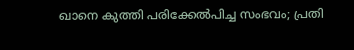ഖാനെ കുത്തി പരിക്കേല്‍പിച്ച സംഭവം; പ്രതി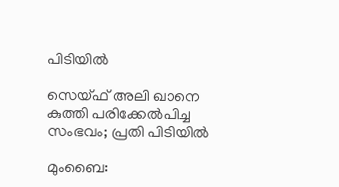പിടിയില്‍

സെയ്ഫ് അലി ഖാനെ കുത്തി പരിക്കേല്‍പിച്ച സംഭവം; പ്രതി പിടിയില്‍

മുംബൈ: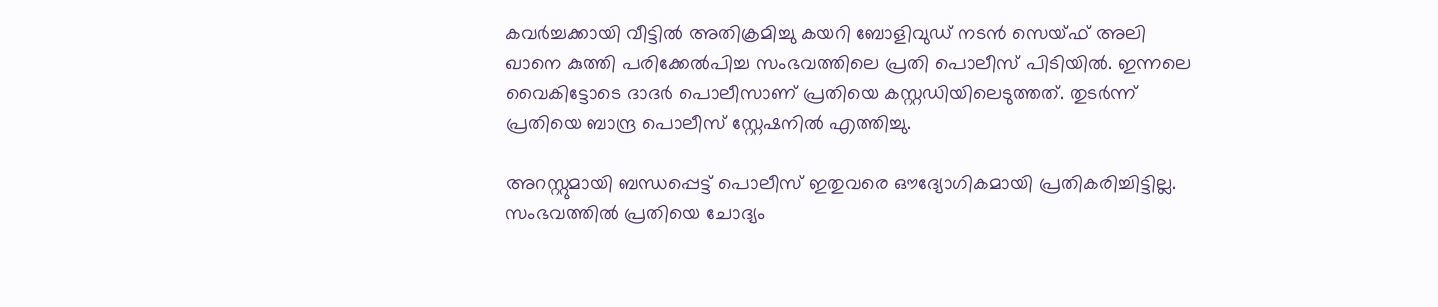കവര്‍ച്ചക്കായി വീട്ടില്‍ അതിക്രമിച്ചു കയറി ബോളിവുഡ് നടന്‍ സെയ്ഫ് അലി ഖാനെ കുത്തി പരിക്കേല്‍പിച്ച സംഭവത്തിലെ പ്രതി പൊലീസ് പിടിയില്‍. ഇന്നലെ വൈകിട്ടോടെ ദാദര്‍ പൊലീസാണ് പ്രതിയെ കസ്റ്റഡിയിലെടുത്തത്. തുടര്‍ന്ന് പ്രതിയെ ബാന്ദ്ര പൊലീസ് സ്റ്റേഷനില്‍ എത്തിച്ചു.

അറസ്റ്റുമായി ബന്ധപ്പെട്ട് പൊലീസ് ഇതുവരെ ഔദ്യോഗികമായി പ്രതികരിച്ചിട്ടില്ല. സംഭവത്തില്‍ പ്രതിയെ ചോദ്യം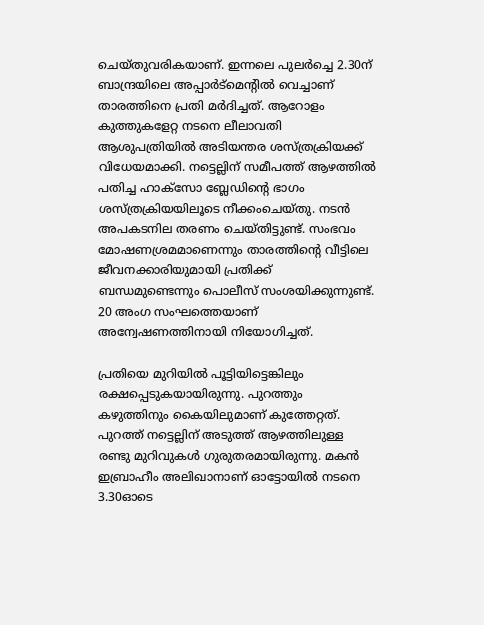ചെയ്തുവരികയാണ്. ഇന്നലെ പുലര്‍ച്ചെ 2.30ന് ബാന്ദ്രയിലെ അപ്പാര്‍ട്‌മെന്റില്‍ വെച്ചാണ് താരത്തിനെ പ്രതി മര്‍ദിച്ചത്. ആറോളം കുത്തുകളേറ്റ നടനെ ലീലാവതി ആശുപത്രിയില്‍ അടിയന്തര ശസ്ത്രക്രിയക്ക് വിധേയമാക്കി. നട്ടെല്ലിന് സമീപത്ത് ആഴത്തില്‍ പതിച്ച ഹാക്‌സോ ബ്ലേഡിന്റെ ഭാഗം ശസ്ത്രക്രിയയിലൂടെ നീക്കംചെയ്തു. നടന്‍ അപകടനില തരണം ചെയ്തിട്ടുണ്ട്. സംഭവം മോഷണശ്രമമാണെന്നും താരത്തിന്റെ വീട്ടിലെ ജീവനക്കാരിയുമായി പ്രതിക്ക് ബന്ധമുണ്ടെന്നും പൊലീസ് സംശയിക്കുന്നുണ്ട്. 20 അംഗ സംഘത്തെയാണ് അന്വേഷണത്തിനായി നിയോഗിച്ചത്.

പ്രതിയെ മുറിയില്‍ പൂട്ടിയിട്ടെങ്കിലും രക്ഷപ്പെടുകയായിരുന്നു. പുറത്തും കഴുത്തിനും കൈയിലുമാണ് കുത്തേറ്റത്. പുറത്ത് നട്ടെല്ലിന് അടുത്ത് ആഴത്തിലുള്ള രണ്ടു മുറിവുകള്‍ ഗുരുതരമായിരുന്നു. മകന്‍ ഇബ്രാഹീം അലിഖാനാണ് ഓട്ടോയില്‍ നടനെ 3.30ഓടെ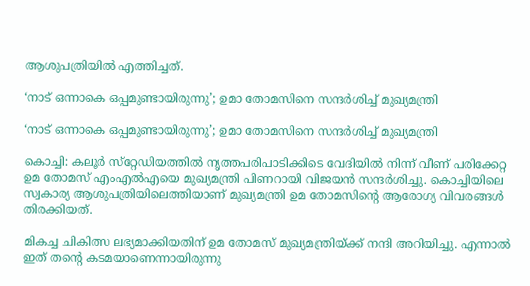ആശുപത്രിയില്‍ എത്തിച്ചത്.

‘നാട് ഒന്നാകെ ഒപ്പമുണ്ടായിരുന്നു’; ഉമാ തോമസിനെ സന്ദര്‍ശിച്ച് മുഖ്യമന്ത്രി

‘നാട് ഒന്നാകെ ഒപ്പമുണ്ടായിരുന്നു’; ഉമാ തോമസിനെ സന്ദര്‍ശിച്ച് മുഖ്യമന്ത്രി

കൊച്ചി: കലൂര്‍ സ്‌റ്റേഡിയത്തില്‍ നൃത്തപരിപാടിക്കിടെ വേദിയില്‍ നിന്ന് വീണ് പരിക്കേറ്റ ഉമ തോമസ് എംഎല്‍എയെ മുഖ്യമന്ത്രി പിണറായി വിജയന്‍ സന്ദര്‍ശിച്ചു. കൊച്ചിയിലെ സ്വകാര്യ ആശുപത്രിയിലെത്തിയാണ് മുഖ്യമന്ത്രി ഉമ തോമസിന്റെ ആരോഗ്യ വിവരങ്ങള്‍ തിരക്കിയത്.

മികച്ച ചികിത്സ ലഭ്യമാക്കിയതിന് ഉമ തോമസ് മുഖ്യമന്ത്രിയ്ക്ക് നന്ദി അറിയിച്ചു. എന്നാല്‍ ഇത് തന്റെ കടമയാണെന്നായിരുന്നു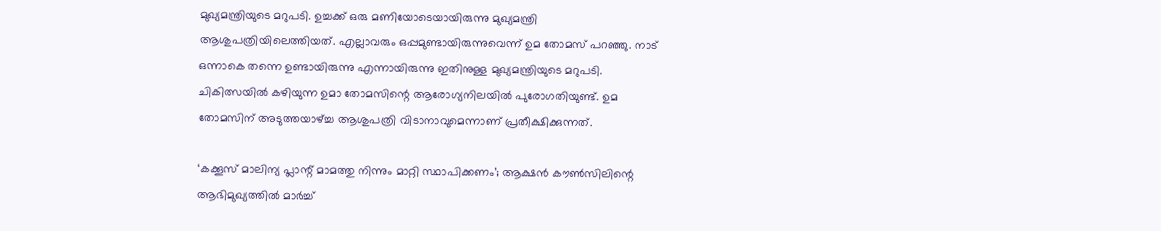മുഖ്യമന്ത്രിയുടെ മറുപടി. ഉച്ചക്ക് ഒരു മണിയോടെയായിരുന്നു മുഖ്യമന്ത്രി ആശുപത്രിയിലെത്തിയത്. എല്ലാവരും ഒപ്പമുണ്ടായിരുന്നുവെന്ന് ഉമ തോമസ് പറഞ്ഞു. നാട് ഒന്നാകെ തന്നെ ഉണ്ടായിരുന്നു എന്നായിരുന്നു ഇതിനുള്ള മുഖ്യമന്ത്രിയുടെ മറുപടി. ചികിത്സയില്‍ കഴിയുന്ന ഉമാ തോമസിന്റെ ആരോഗ്യനിലയില്‍ പുരോഗതിയുണ്ട്. ഉമ തോമസിന് അടുത്തയാഴ്ച്ച ആശുപത്രി വിടാനാവുമെന്നാണ് പ്രതീക്ഷിക്കുന്നത്.

‘കക്കൂസ് മാലിന്യ പ്ലാന്റ് മാമത്തു നിന്നും മാറ്റി സ്ഥാപിക്കണം’; ആക്ഷൻ കൗൺസിലിന്റെ ആഭിമുഖ്യത്തിൽ മാർച്ച്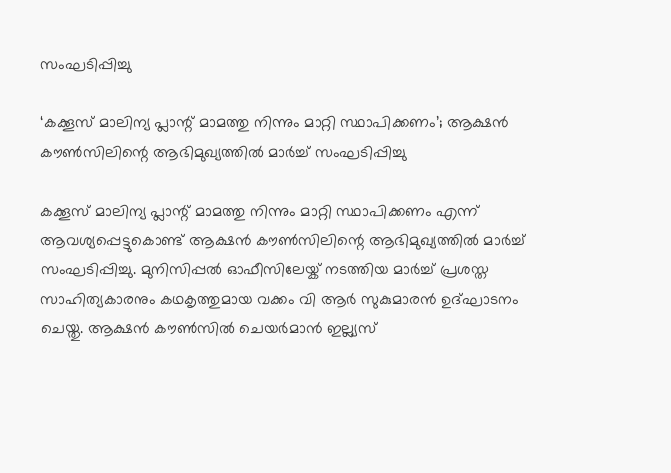സംഘടിപ്പിച്ചു

‘കക്കൂസ് മാലിന്യ പ്ലാന്റ് മാമത്തു നിന്നും മാറ്റി സ്ഥാപിക്കണം’; ആക്ഷൻ കൗൺസിലിന്റെ ആഭിമുഖ്യത്തിൽ മാർച്ച് സംഘടിപ്പിച്ചു

കക്കൂസ് മാലിന്യ പ്ലാന്റ് മാമത്തു നിന്നും മാറ്റി സ്ഥാപിക്കണം എന്ന് ആവശ്യപ്പെട്ടുകൊണ്ട് ആക്ഷൻ കൗൺസിലിന്റെ ആഭിമുഖ്യത്തിൽ മാർച്ച് സംഘടിപ്പിച്ചു. മുനിസിപ്പൽ ഓഫീസിലേയ്ക് നടത്തിയ മാർച്ച്‌ പ്രശസ്ത സാഹിത്യകാരനും കഥകൃത്തുമായ വക്കം വി ആർ സുകുമാരൻ ഉദ്ഘാടനം ചെയ്തു. ആക്ഷൻ കൗൺസിൽ ചെയർമാൻ ഇല്ല്യസ്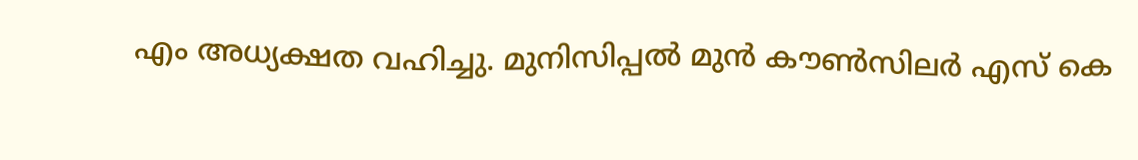എം അധ്യക്ഷത വഹിച്ചു. മുനിസിപ്പൽ മുൻ കൗൺസിലർ എസ് കെ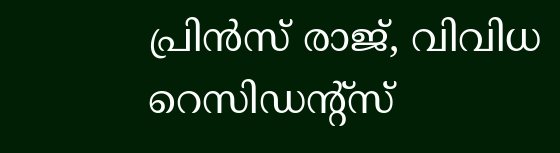പ്രിൻസ് രാജ്, വിവിധ റെസിഡന്റ്‌സ്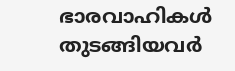ഭാരവാഹികൾ തുടങ്ങിയവർ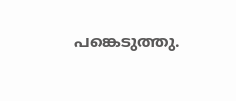പങ്കെടുത്തു.